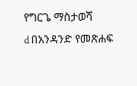የግርጌ ማስታወሻ
d በአንዳንድ የመጽሐፍ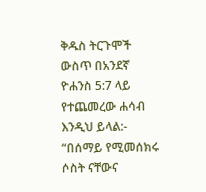ቅዱስ ትርጉሞች ውስጥ በአንደኛ ዮሐንስ 5:7 ላይ የተጨመረው ሐሳብ እንዲህ ይላል:- “በሰማይ የሚመሰክሩ ሶስት ናቸውና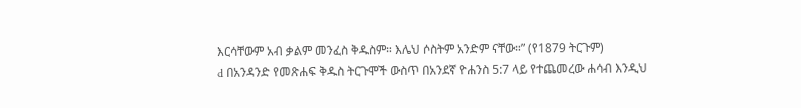እርሳቸውም አብ ቃልም መንፈስ ቅዱስም። እሌህ ሶስትም አንድም ናቸው።” (የ1879 ትርጉም)
d በአንዳንድ የመጽሐፍ ቅዱስ ትርጉሞች ውስጥ በአንደኛ ዮሐንስ 5:7 ላይ የተጨመረው ሐሳብ እንዲህ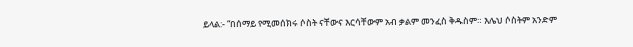ይላል:- “በሰማይ የሚመሰክሩ ሶስት ናቸውና እርሳቸውም አብ ቃልም መንፈስ ቅዱስም። እሌህ ሶስትም አንድም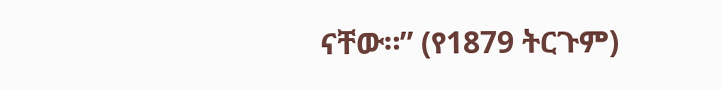ናቸው።” (የ1879 ትርጉም)